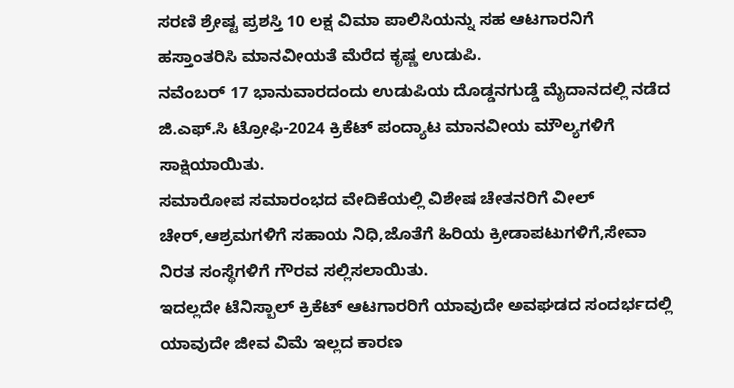ಸರಣಿ ಶ್ರೇಷ್ಟ ಪ್ರಶಸ್ತಿ 10 ಲಕ್ಷ ವಿಮಾ ಪಾಲಿಸಿಯನ್ನು ಸಹ ಆಟಗಾರನಿಗೆ ಹಸ್ತಾಂತರಿಸಿ ಮಾನವೀಯತೆ ಮೆರೆದ ಕೃಷ್ಣ ಉಡುಪಿ.
ನವೆಂಬರ್ 17 ಭಾನುವಾರದಂದು ಉಡುಪಿಯ ದೊಡ್ಡನಗುಡ್ಡೆ ಮೈದಾನದಲ್ಲಿ ನಡೆದ ಜಿ.ಎಫ್.ಸಿ ಟ್ರೋಫಿ-2024 ಕ್ರಿಕೆಟ್ ಪಂದ್ಯಾಟ ಮಾನವೀಯ ಮೌಲ್ಯಗಳಿಗೆ ಸಾಕ್ಷಿಯಾಯಿತು.
ಸಮಾರೋಪ ಸಮಾರಂಭದ ವೇದಿಕೆಯಲ್ಲಿ ವಿಶೇಷ ಚೇತನರಿಗೆ ವೀಲ್ ಚೇರ್,ಆಶ್ರಮಗಳಿಗೆ ಸಹಾಯ ನಿಧಿ,ಜೊತೆಗೆ ಹಿರಿಯ ಕ್ರೀಡಾಪಟುಗಳಿಗೆ,ಸೇವಾ ನಿರತ ಸಂಸ್ಥೆಗಳಿಗೆ ಗೌರವ ಸಲ್ಲಿಸಲಾಯಿತು.
ಇದಲ್ಲದೇ ಟೆನಿಸ್ಬಾಲ್ ಕ್ರಿಕೆಟ್ ಆಟಗಾರರಿಗೆ ಯಾವುದೇ ಅವಘಡದ ಸಂದರ್ಭದಲ್ಲಿ ಯಾವುದೇ ಜೀವ ವಿಮೆ ಇಲ್ಲದ ಕಾರಣ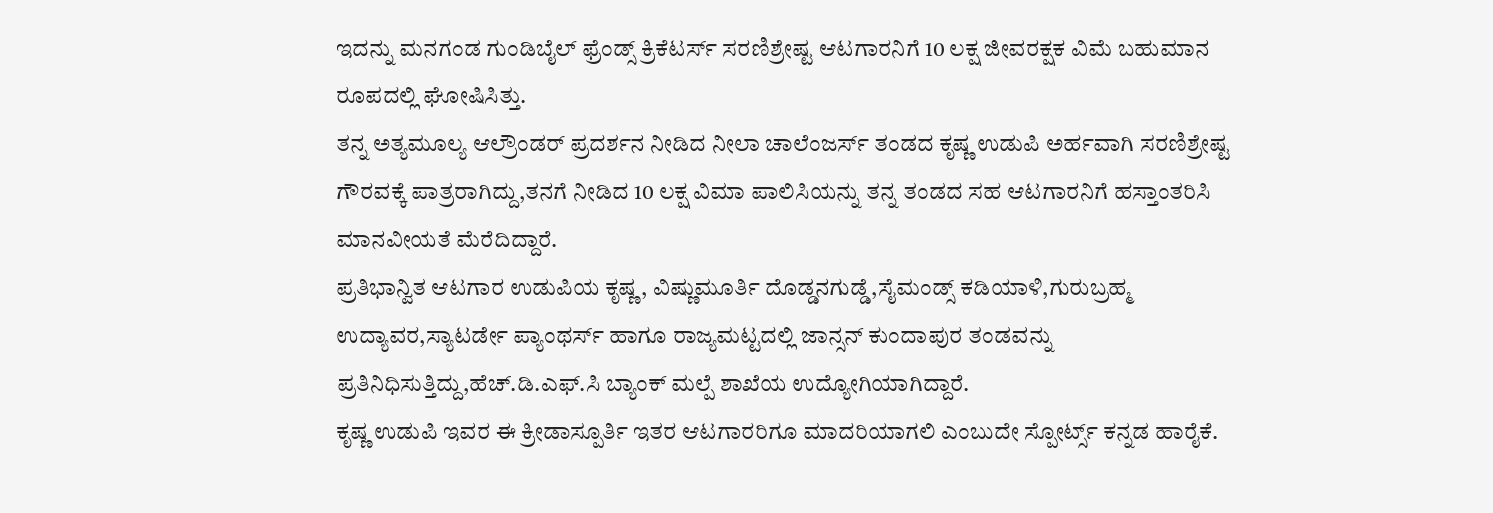ಇದನ್ನು ಮನಗಂಡ ಗುಂಡಿಬೈಲ್ ಫ್ರೆಂಡ್ಸ್ ಕ್ರಿಕೆಟರ್ಸ್ ಸರಣಿಶ್ರೇಷ್ಟ ಆಟಗಾರನಿಗೆ 10 ಲಕ್ಷ ಜೀವರಕ್ಷಕ ವಿಮೆ ಬಹುಮಾನ ರೂಪದಲ್ಲಿ ಘೋಷಿಸಿತ್ತು.
ತನ್ನ ಅತ್ಯಮೂಲ್ಯ ಆಲ್ರೌಂಡರ್ ಪ್ರದರ್ಶನ ನೀಡಿದ ನೀಲಾ ಚಾಲೆಂಜರ್ಸ್ ತಂಡದ ಕೃಷ್ಣ ಉಡುಪಿ ಅರ್ಹವಾಗಿ ಸರಣಿಶ್ರೇಷ್ಟ ಗೌರವಕ್ಕೆ ಪಾತ್ರರಾಗಿದ್ದು,ತನಗೆ ನೀಡಿದ 10 ಲಕ್ಷ ವಿಮಾ ಪಾಲಿಸಿಯನ್ನು ತನ್ನ ತಂಡದ ಸಹ ಆಟಗಾರನಿಗೆ ಹಸ್ತಾಂತರಿಸಿ ಮಾನವೀಯತೆ ಮೆರೆದಿದ್ದಾರೆ.
ಪ್ರತಿಭಾನ್ವಿತ ಆಟಗಾರ ಉಡುಪಿಯ ಕೃಷ್ಣ, ವಿಷ್ಣುಮೂರ್ತಿ ದೊಡ್ಡನಗುಡ್ಡೆ,ಸೈಮಂಡ್ಸ್ ಕಡಿಯಾಳಿ,ಗುರುಬ್ರಹ್ಮ ಉದ್ಯಾವರ,ಸ್ಯಾಟರ್ಡೇ ಪ್ಯಾಂಥರ್ಸ್ ಹಾಗೂ ರಾಜ್ಯಮಟ್ಟದಲ್ಲಿ ಜಾನ್ಸನ್ ಕುಂದಾಪುರ ತಂಡವನ್ನು ಪ್ರತಿನಿಧಿಸುತ್ತಿದ್ದು,ಹೆಚ್.ಡಿ.ಎಫ್.ಸಿ ಬ್ಯಾಂಕ್ ಮಲ್ಪೆ ಶಾಖೆಯ ಉದ್ಯೋಗಿಯಾಗಿದ್ದಾರೆ.
ಕೃಷ್ಣ ಉಡುಪಿ ಇವರ ಈ ಕ್ರೀಡಾಸ್ಪೂರ್ತಿ ಇತರ ಆಟಗಾರರಿಗೂ ಮಾದರಿಯಾಗಲಿ ಎಂಬುದೇ ಸ್ಪೋರ್ಟ್ಸ್ ಕನ್ನಡ ಹಾರೈಕೆ.